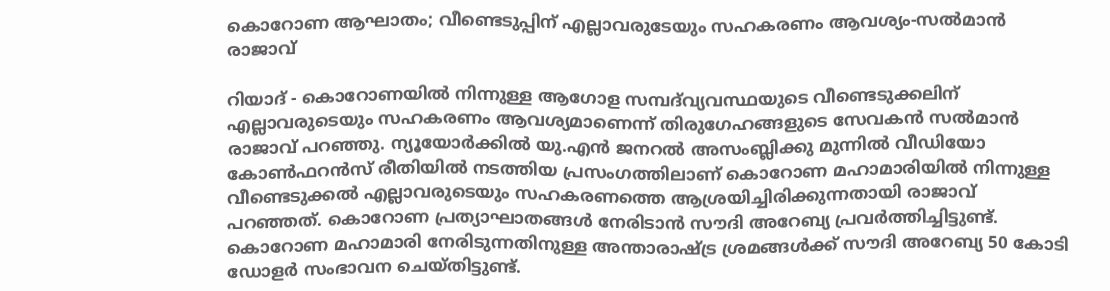കൊറോണ ആഘാതം; വീണ്ടെടുപ്പിന് എല്ലാവരുടേയും സഹകരണം ആവശ്യം-സല്‍മാന്‍ രാജാവ്

റിയാദ് - കൊറോണയില്‍ നിന്നുള്ള ആഗോള സമ്പദ്‌വ്യവസ്ഥയുടെ വീണ്ടെടുക്കലിന് എല്ലാവരുടെയും സഹകരണം ആവശ്യമാണെന്ന് തിരുഗേഹങ്ങളുടെ സേവകന്‍ സല്‍മാന്‍ രാജാവ് പറഞ്ഞു. ന്യൂയോര്‍ക്കില്‍ യു.എന്‍ ജനറല്‍ അസംബ്ലിക്കു മുന്നില്‍ വീഡിയോ കോണ്‍ഫറന്‍സ് രീതിയില്‍ നടത്തിയ പ്രസംഗത്തിലാണ് കൊറോണ മഹാമാരിയില്‍ നിന്നുള്ള വീണ്ടെടുക്കല്‍ എല്ലാവരുടെയും സഹകരണത്തെ ആശ്രയിച്ചിരിക്കുന്നതായി രാജാവ് പറഞ്ഞത്. കൊറോണ പ്രത്യാഘാതങ്ങള്‍ നേരിടാന്‍ സൗദി അറേബ്യ പ്രവര്‍ത്തിച്ചിട്ടുണ്ട്. കൊറോണ മഹാമാരി നേരിടുന്നതിനുള്ള അന്താരാഷ്ട്ര ശ്രമങ്ങള്‍ക്ക് സൗദി അറേബ്യ 50 കോടി ഡോളര്‍ സംഭാവന ചെയ്തിട്ടുണ്ട്.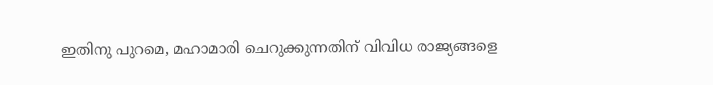ഇതിനു പുറമെ, മഹാമാരി ചെറുക്കുന്നതിന് വിവിധ രാജ്യങ്ങളെ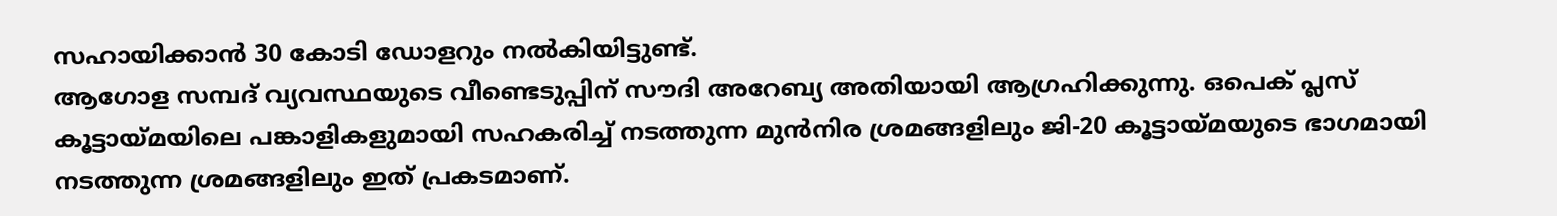സഹായിക്കാന്‍ 30 കോടി ഡോളറും നല്‍കിയിട്ടുണ്ട്.
ആഗോള സമ്പദ് വ്യവസ്ഥയുടെ വീണ്ടെടുപ്പിന് സൗദി അറേബ്യ അതിയായി ആഗ്രഹിക്കുന്നു. ഒപെക് പ്ലസ് കൂട്ടായ്മയിലെ പങ്കാളികളുമായി സഹകരിച്ച് നടത്തുന്ന മുന്‍നിര ശ്രമങ്ങളിലും ജി-20 കൂട്ടായ്മയുടെ ഭാഗമായി നടത്തുന്ന ശ്രമങ്ങളിലും ഇത് പ്രകടമാണ്.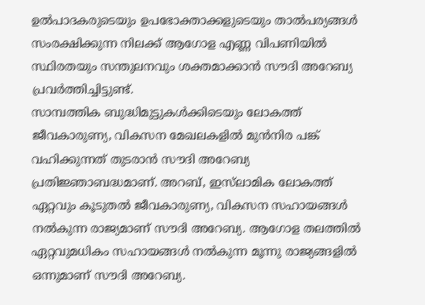ഉല്‍പാദകരുടെയും ഉപഭോക്താക്കളുടെയും താല്‍പര്യങ്ങള്‍ സംരക്ഷിക്കുന്ന നിലക്ക് ആഗോള എണ്ണ വിപണിയില്‍ സ്ഥിരതയും സന്തുലനവും ശക്തമാക്കാന്‍ സൗദി അറേബ്യ പ്രവര്‍ത്തിച്ചിട്ടുണ്ട്.
സാമ്പത്തിക ബുദ്ധിമുട്ടുകള്‍ക്കിടെയും ലോകത്ത് ജീവകാരുണ്യ, വികസന മേഖലകളില്‍ മുന്‍നിര പങ്ക് വഹിക്കുന്നത് തുടരാന്‍ സൗദി അറേബ്യ പ്രതിജ്ഞാബദ്ധമാണ്. അറബ്, ഇസ്‌ലാമിക ലോകത്ത് ഏറ്റവും കൂടുതല്‍ ജീവകാരുണ്യ, വികസന സഹായങ്ങള്‍ നല്‍കുന്ന രാജ്യമാണ് സൗദി അറേബ്യ. ആഗോള തലത്തില്‍ ഏറ്റവുമധികം സഹായങ്ങള്‍ നല്‍കുന്ന മൂന്നു രാജ്യങ്ങളില്‍ ഒന്നുമാണ് സൗദി അറേബ്യ.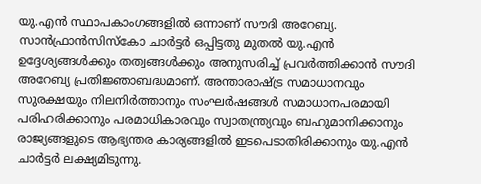യു.എന്‍ സ്ഥാപകാംഗങ്ങളില്‍ ഒന്നാണ് സൗദി അറേബ്യ. സാന്‍ഫ്രാന്‍സിസ്‌കോ ചാര്‍ട്ടര്‍ ഒപ്പിട്ടതു മുതല്‍ യു.എന്‍ ഉദ്ദേശ്യങ്ങള്‍ക്കും തത്വങ്ങള്‍ക്കും അനുസരിച്ച് പ്രവര്‍ത്തിക്കാന്‍ സൗദി അറേബ്യ പ്രതിജ്ഞാബദ്ധമാണ്. അന്താരാഷ്ട്ര സമാധാനവും സുരക്ഷയും നിലനിര്‍ത്താനും സംഘര്‍ഷങ്ങള്‍ സമാധാനപരമായി പരിഹരിക്കാനും പരമാധികാരവും സ്വാതന്ത്ര്യവും ബഹുമാനിക്കാനും രാജ്യങ്ങളുടെ ആഭ്യന്തര കാര്യങ്ങളില്‍ ഇടപെടാതിരിക്കാനും യു.എന്‍ ചാര്‍ട്ടര്‍ ലക്ഷ്യമിടുന്നു.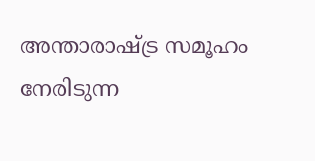അന്താരാഷ്ട്ര സമൂഹം നേരിടുന്ന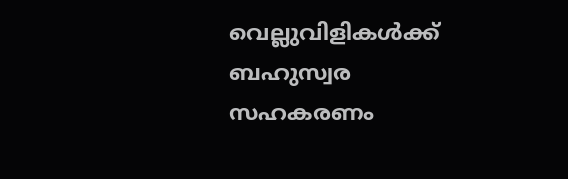വെല്ലുവിളികള്‍ക്ക് ബഹുസ്വര സഹകരണം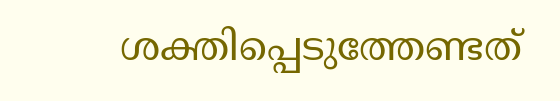ശക്തിപ്പെടുത്തേണ്ടത്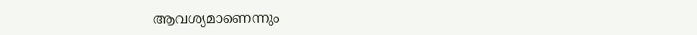ആവശ്യമാണെന്നും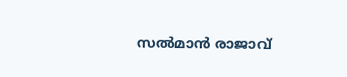സല്‍മാന്‍ രാജാവ്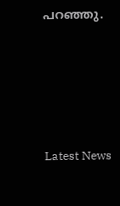പറഞ്ഞു.





Latest News